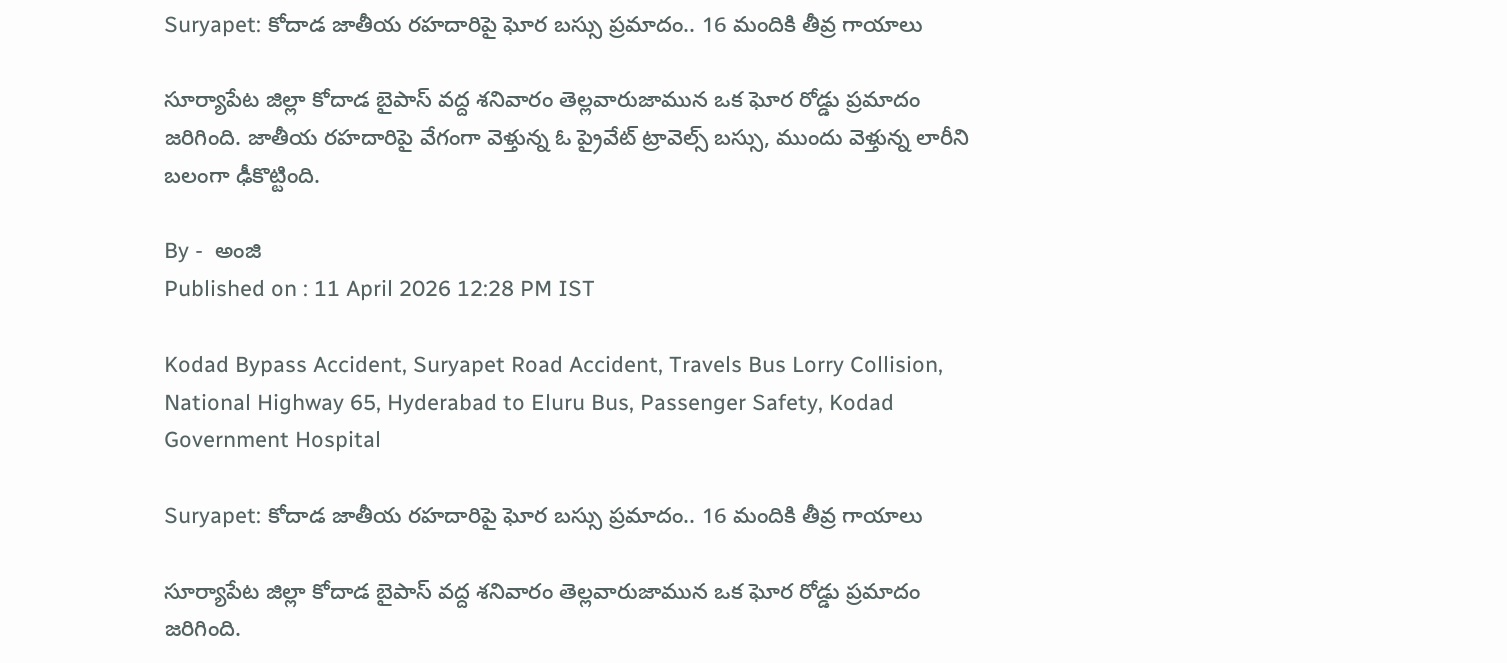Suryapet: కోదాడ జాతీయ రహదారిపై ఘోర బస్సు ప్రమాదం.. 16 మందికి తీవ్ర గాయాలు

సూర్యాపేట జిల్లా కోదాడ బైపాస్ వద్ద శనివారం తెల్లవారుజామున ఒక ఘోర రోడ్డు ప్రమాదం జరిగింది. జాతీయ రహదారిపై వేగంగా వెళ్తున్న ఓ ప్రైవేట్ ట్రావెల్స్ బస్సు, ముందు వెళ్తున్న లారీని బలంగా ఢీకొట్టింది.

By -  అంజి
Published on : 11 April 2026 12:28 PM IST

Kodad Bypass Accident, Suryapet Road Accident, Travels Bus Lorry Collision, National Highway 65, Hyderabad to Eluru Bus, Passenger Safety, Kodad Government Hospital

Suryapet: కోదాడ జాతీయ రహదారిపై ఘోర బస్సు ప్రమాదం.. 16 మందికి తీవ్ర గాయాలు

సూర్యాపేట జిల్లా కోదాడ బైపాస్ వద్ద శనివారం తెల్లవారుజామున ఒక ఘోర రోడ్డు ప్రమాదం జరిగింది.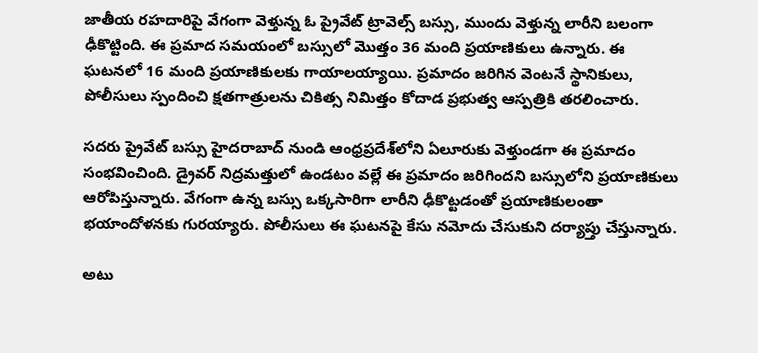జాతీయ రహదారిపై వేగంగా వెళ్తున్న ఓ ప్రైవేట్ ట్రావెల్స్ బస్సు, ముందు వెళ్తున్న లారీని బలంగా ఢీకొట్టింది. ఈ ప్రమాద సమయంలో బస్సులో మొత్తం 36 మంది ప్రయాణికులు ఉన్నారు. ఈ ఘటనలో 16 మంది ప్రయాణికులకు గాయాలయ్యాయి. ప్రమాదం జరిగిన వెంటనే స్థానికులు, పోలీసులు స్పందించి క్షతగాత్రులను చికిత్స నిమిత్తం కోదాడ ప్రభుత్వ ఆస్పత్రికి తరలించారు.

సదరు ప్రైవేట్ బస్సు హైదరాబాద్ నుండి ఆంధ్రప్రదేశ్‌లోని ఏలూరుకు వెళ్తుండగా ఈ ప్రమాదం సంభవించింది. డ్రైవర్ నిద్రమత్తులో ఉండటం వల్లే ఈ ప్రమాదం జరిగిందని బస్సులోని ప్రయాణికులు ఆరోపిస్తున్నారు. వేగంగా ఉన్న బస్సు ఒక్కసారిగా లారీని ఢీకొట్టడంతో ప్రయాణికులంతా భయాందోళనకు గురయ్యారు. పోలీసులు ఈ ఘటనపై కేసు నమోదు చేసుకుని దర్యాప్తు చేస్తున్నారు.

అటు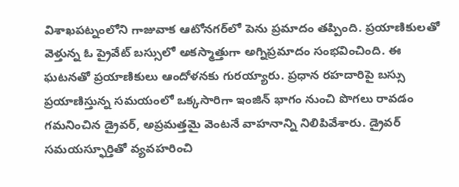విశాఖపట్నంలోని గాజువాక ఆటోనగర్‌లో పెను ప్రమాదం తప్పింది. ప్రయాణికులతో వెళ్తున్న ఓ ప్రైవేట్ బస్సులో అకస్మాత్తుగా అగ్నిప్రమాదం సంభవించింది. ఈ ఘటనతో ప్రయాణికులు ఆందోళనకు గురయ్యారు. ప్రధాన రహదారిపై బస్సు ప్రయాణిస్తున్న సమయంలో ఒక్కసారిగా ఇంజిన్ భాగం నుంచి పొగలు రావడం గమనించిన డ్రైవర్, అప్రమత్తమై వెంటనే వాహనాన్ని నిలిపివేశారు. డ్రైవర్ సమయస్ఫూర్తితో వ్యవహరించి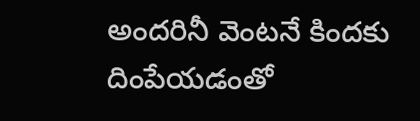అందరినీ వెంటనే కిందకు దింపేయడంతో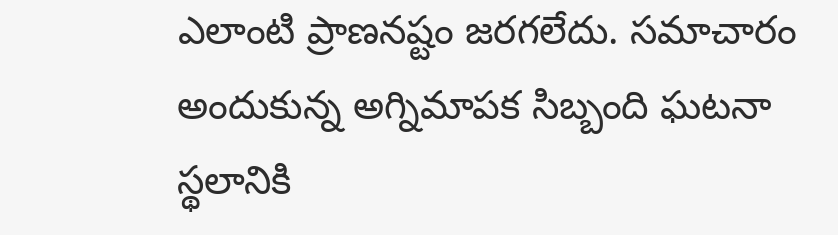ఎలాంటి ప్రాణనష్టం జరగలేదు. సమాచారం అందుకున్న అగ్నిమాపక సిబ్బంది ఘటనా స్థలానికి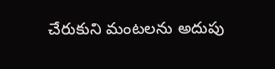చేరుకుని మంటలను అదుపు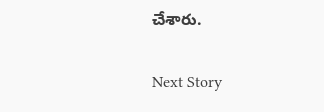చేశారు.

Next Story